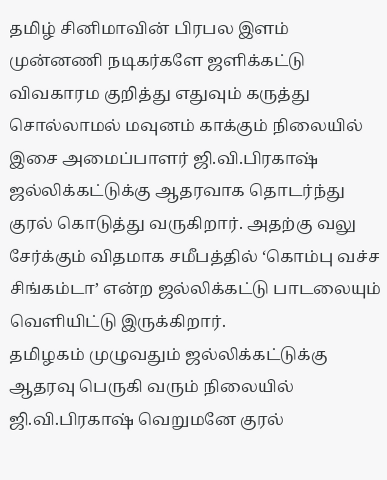தமிழ் சினிமாவின் பிரபல இளம் முன்னணி நடிகர்களே ஜளிக்கட்டு விவகாரம குறித்து எதுவும் கருத்து சொல்லாமல் மவுனம் காக்கும் நிலையில் இசை அமைப்பாளர் ஜி.வி.பிரகாஷ் ஜல்லிக்கட்டுக்கு ஆதரவாக தொடர்ந்து குரல் கொடுத்து வருகிறார். அதற்கு வலு சேர்க்கும் விதமாக சமீபத்தில் ‘கொம்பு வச்ச சிங்கம்டா’ என்ற ஜல்லிக்கட்டு பாடலையும் வெளியிட்டு இருக்கிறார்.
தமிழகம் முழுவதும் ஜல்லிக்கட்டுக்கு ஆதரவு பெருகி வரும் நிலையில் ஜி.வி.பிரகாஷ் வெறுமனே குரல்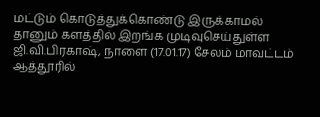மட்டும் கொடுத்துக்கொண்டு இருக்காமல் தானும் களத்தில் இறங்க முடிவுசெய்துள்ள ஜி.வி.பிரகாஷ், நாளை (17.01.17) சேலம் மாவட்டம் ஆத்தூரில்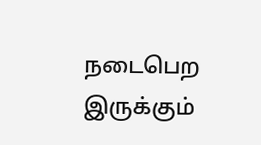நடைபெற இருக்கும்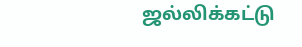ஜல்லிக்கட்டு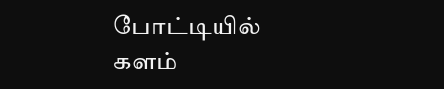போட்டியில் களம்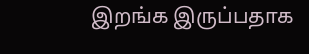இறங்க இருப்பதாக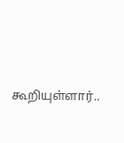கூறியுள்ளார்..